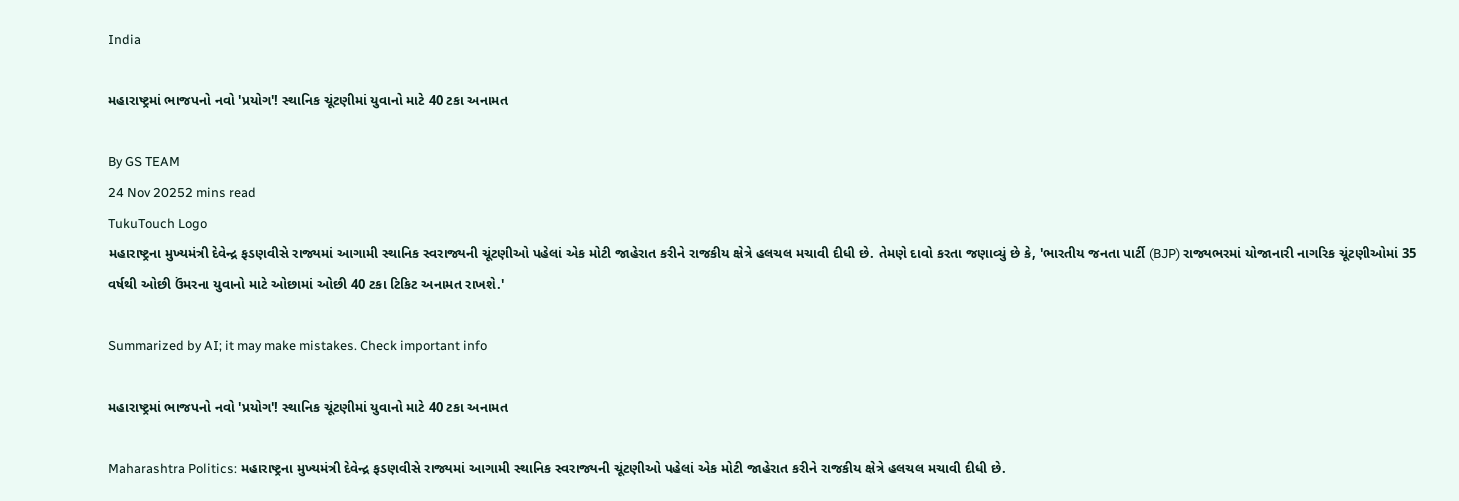India

મહારાષ્ટ્રમાં ભાજપનો નવો 'પ્રયોગ'! સ્થાનિક ચૂંટણીમાં યુવાનો માટે 40 ટકા અનામત

By GS TEAM
24 Nov 20252 mins read
TukuTouch Logo
મહારાષ્ટ્રના મુખ્યમંત્રી દેવેન્દ્ર ફડણવીસે રાજ્યમાં આગામી સ્થાનિક સ્વરાજ્યની ચૂંટણીઓ પહેલાં એક મોટી જાહેરાત કરીને રાજકીય ક્ષેત્રે હલચલ મચાવી દીધી છે. તેમણે દાવો કરતા જણાવ્યું છે કે, 'ભારતીય જનતા પાર્ટી (BJP) રાજ્યભરમાં યોજાનારી નાગરિક ચૂંટણીઓમાં 35 વર્ષથી ઓછી ઉંમરના યુવાનો માટે ઓછામાં ઓછી 40 ટકા ટિકિટ અનામત રાખશે.'

Summarized by AI; it may make mistakes. Check important info

મહારાષ્ટ્રમાં ભાજપનો નવો 'પ્રયોગ'! સ્થાનિક ચૂંટણીમાં યુવાનો માટે 40 ટકા અનામત

Maharashtra Politics: મહારાષ્ટ્રના મુખ્યમંત્રી દેવેન્દ્ર ફડણવીસે રાજ્યમાં આગામી સ્થાનિક સ્વરાજ્યની ચૂંટણીઓ પહેલાં એક મોટી જાહેરાત કરીને રાજકીય ક્ષેત્રે હલચલ મચાવી દીધી છે.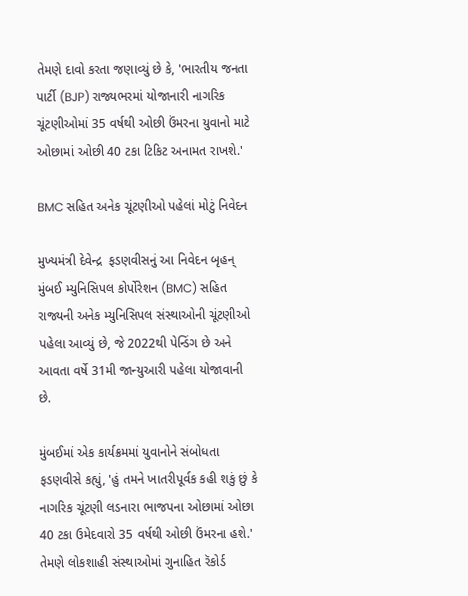તેમણે દાવો કરતા જણાવ્યું છે કે, 'ભારતીય જનતા પાર્ટી (BJP) રાજ્યભરમાં યોજાનારી નાગરિક ચૂંટણીઓમાં 35 વર્ષથી ઓછી ઉંમરના યુવાનો માટે ઓછામાં ઓછી 40 ટકા ટિકિટ અનામત રાખશે.'

BMC સહિત અનેક ચૂંટણીઓ પહેલાં મોટું નિવેદન

મુખ્યમંત્રી દેવેન્દ્ર  ફડણવીસનું આ નિવેદન બૃહન્ મુંબઈ મ્યુનિસિપલ કોર્પોરેશન (BMC) સહિત રાજ્યની અનેક મ્યુનિસિપલ સંસ્થાઓની ચૂંટણીઓ પહેલા આવ્યું છે, જે 2022થી પેન્ડિંગ છે અને આવતા વર્ષે 31મી જાન્યુઆરી પહેલા યોજાવાની છે.

મુંબઈમાં એક કાર્યક્રમમાં યુવાનોને સંબોધતા ફડણવીસે કહ્યું, 'હું તમને ખાતરીપૂર્વક કહી શકું છું કે નાગરિક ચૂંટણી લડનારા ભાજપના ઓછામાં ઓછા 40 ટકા ઉમેદવારો 35 વર્ષથી ઓછી ઉંમરના હશે.' તેમણે લોકશાહી સંસ્થાઓમાં ગુનાહિત રૅકોર્ડ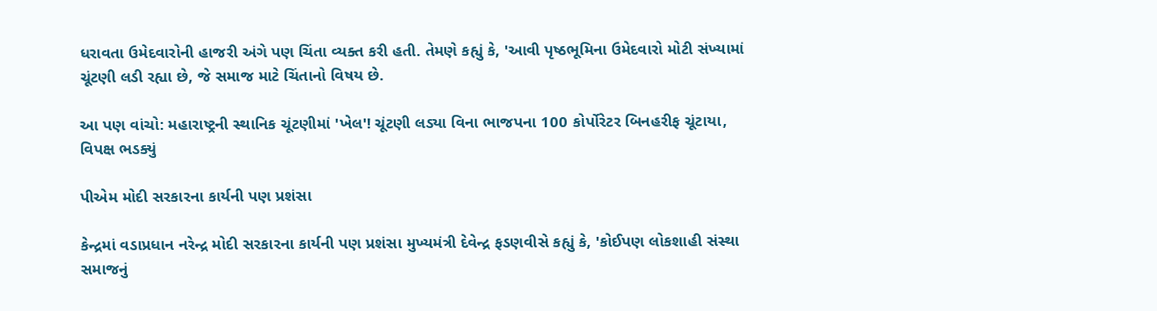ધરાવતા ઉમેદવારોની હાજરી અંગે પણ ચિંતા વ્યક્ત કરી હતી. તેમણે કહ્યું કે, 'આવી પૃષ્ઠભૂમિના ઉમેદવારો મોટી સંખ્યામાં ચૂંટણી લડી રહ્યા છે, જે સમાજ માટે ચિંતાનો વિષય છે.

આ પણ વાંચો: મહારાષ્ટ્રની સ્થાનિક ચૂંટણીમાં 'ખેલ'! ચૂંટણી લડ્યા વિના ભાજપના 100 કોર્પોરેટર બિનહરીફ ચૂંટાયા, વિપક્ષ ભડક્યું

પીએમ મોદી સરકારના કાર્યની પણ પ્રશંસા

કેન્દ્રમાં વડાપ્રધાન નરેન્દ્ર મોદી સરકારના કાર્યની પણ પ્રશંસા મુખ્યમંત્રી દેવેન્દ્ર ફડણવીસે કહ્યું કે, 'કોઈપણ લોકશાહી સંસ્થા સમાજનું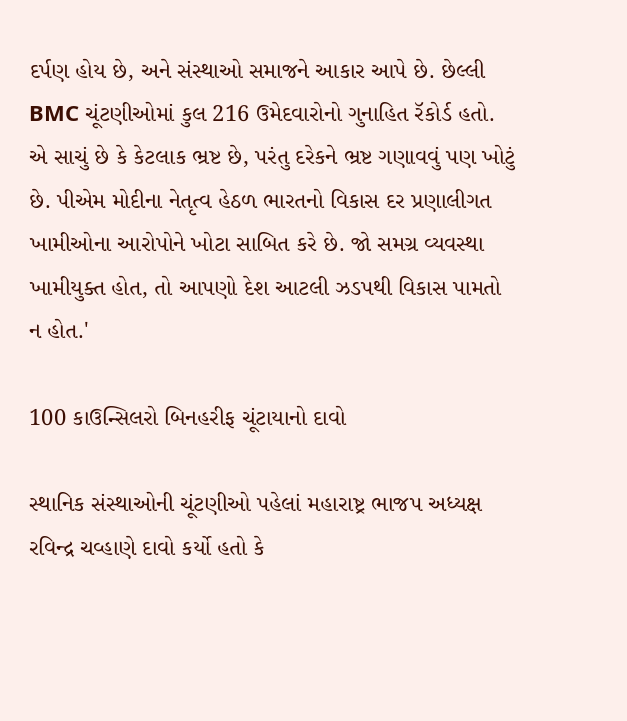દર્પણ હોય છે, અને સંસ્થાઓ સમાજને આકાર આપે છે. છેલ્લી BMC ચૂંટણીઓમાં કુલ 216 ઉમેદવારોનો ગુનાહિત રૅકોર્ડ હતો. એ સાચું છે કે કેટલાક ભ્રષ્ટ છે, પરંતુ દરેકને ભ્રષ્ટ ગણાવવું પણ ખોટું છે. પીએમ મોદીના નેતૃત્વ હેઠળ ભારતનો વિકાસ દર પ્રણાલીગત ખામીઓના આરોપોને ખોટા સાબિત કરે છે. જો સમગ્ર વ્યવસ્થા ખામીયુક્ત હોત, તો આપણો દેશ આટલી ઝડપથી વિકાસ પામતો ન હોત.'

100 કાઉન્સિલરો બિનહરીફ ચૂંટાયાનો દાવો

સ્થાનિક સંસ્થાઓની ચૂંટણીઓ પહેલાં મહારાષ્ટ્ર ભાજપ અધ્યક્ષ રવિન્દ્ર ચવ્હાણે દાવો કર્યો હતો કે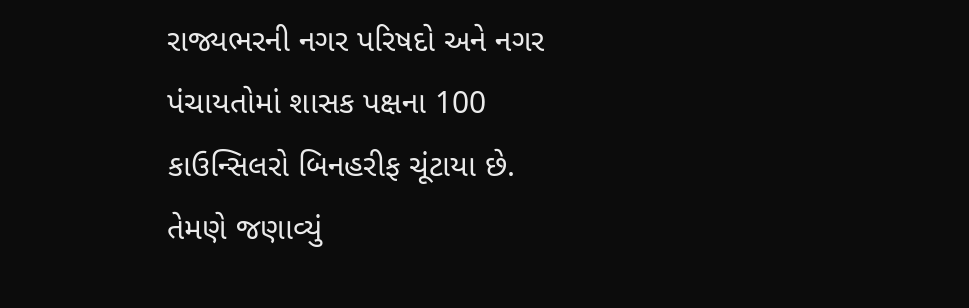રાજ્યભરની નગર પરિષદો અને નગર પંચાયતોમાં શાસક પક્ષના 100 કાઉન્સિલરો બિનહરીફ ચૂંટાયા છે. તેમણે જણાવ્યું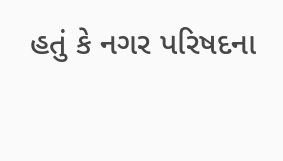હતું કે નગર પરિષદના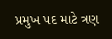પ્રમુખ પદ માટે ત્રણ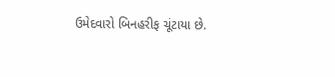ઉમેદવારો બિનહરીફ ચૂંટાયા છે.